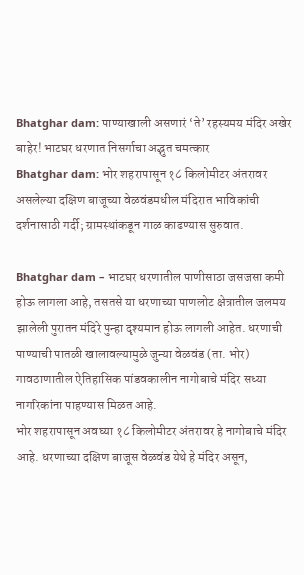Bhatghar dam: पाण्याखाली असणारं ‘ते’ रहस्यमय मंदिर अखेर बाहेर! भाटघर धरणात निसर्गाचा अद्भुत चमत्कार
Bhatghar dam: भोर शहरापासून १८ किलोमीटर अंतरावर असलेल्या दक्षिण बाजूच्या वेळवंडमधील मंदिरात भाविकांची दर्शनासाठी गर्दी; ग्रामस्थांकडून गाळ काढण्यास सुरुवात.

Bhatghar dam – भाटघर धरणातील पाणीसाठा जसजसा कमी होऊ लागला आहे, तसतसे या धरणाच्या पाणलोट क्षेत्रातील जलमय झालेली पुरातन मंदिरे पुन्हा दृश्यमान होऊ लागली आहेत. धरणाची पाण्याची पातळी खालावल्यामुळे जुन्या वेळवंड (ता. भोर) गावठाणातील ऐतिहासिक पांडवकालीन नागोबाचे मंदिर सध्या नागरिकांना पाहण्यास मिळत आहे.
भोर शहरापासून अवघ्या १८ किलोमीटर अंतरावर हे नागोबाचे मंदिर आहे. धरणाच्या दक्षिण बाजूस वेळवंड येथे हे मंदिर असून,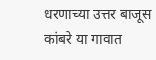धरणाच्या उत्तर बाजूस कांबरे या गावात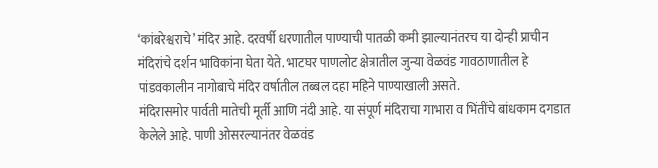‘कांबरेश्वराचे’ मंदिर आहे. दरवर्षी धरणातील पाण्याची पातळी कमी झाल्यानंतरच या दोन्ही प्राचीन मंदिरांचे दर्शन भाविकांना घेता येते. भाटघर पाणलोट क्षेत्रातील जुन्या वेळवंड गावठाणातील हे पांडवकालीन नागोबाचे मंदिर वर्षातील तब्बल दहा महिने पाण्याखाली असते.
मंदिरासमोर पार्वती मातेची मूर्ती आणि नंदी आहे. या संपूर्ण मंदिराचा गाभारा व भिंतींचे बांधकाम दगडात केलेले आहे. पाणी ओसरल्यानंतर वेळवंड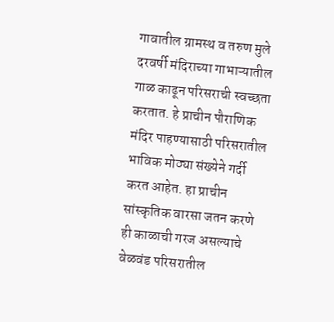गावातील ग्रामस्थ व तरुण मुले दरवर्षी मंदिराच्या गाभाऱ्यातील गाळ काढून परिसराची स्वच्छता करतात. हे प्राचीन पौराणिक मंदिर पाहण्यासाठी परिसरातील भाविक मोठ्या संख्येने गर्दी करत आहेत. हा प्राचीन सांस्कृतिक वारसा जतन करणे ही काळाची गरज असल्याचे वेळवंड परिसरातील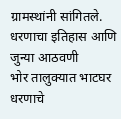ग्रामस्थांनी सांगितले.
धरणाचा इतिहास आणि जुन्या आठवणी
भोर तालुक्यात भाटघर धरणाचे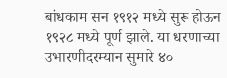बांधकाम सन १९१२ मध्ये सुरू होऊन १९२८ मध्ये पूर्ण झाले. या धरणाच्या उभारणीदरम्यान सुमारे ४०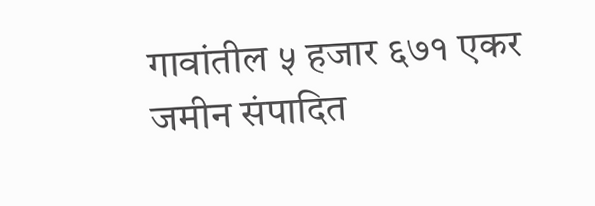गावांतील ५ हजार ६७१ एकर जमीन संपादित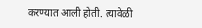करण्यात आली होती. त्यावेळी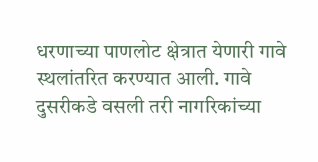धरणाच्या पाणलोट क्षेत्रात येणारी गावे स्थलांतरित करण्यात आली. गावे दुसरीकडे वसली तरी नागरिकांच्या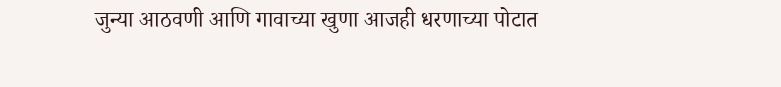जुन्या आठवणी आणि गावाच्या खुणा आजही धरणाच्या पोटात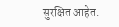सुरक्षित आहेत.